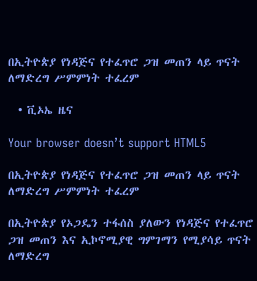በኢትዮጵያ የነዳጅና የተፈጥሮ ጋዝ መጠን ላይ ጥናት ለማድረግ ሥምምነት ተፈረም

  • ቪኦኤ ዜና

Your browser doesn’t support HTML5

በኢትዮጵያ የነዳጅና የተፈጥሮ ጋዝ መጠን ላይ ጥናት ለማድረግ ሥምምነት ተፈረም

በኢትዮጵያ የኦጋዴን ተፋሰስ ያለውን የነዳጅና የተፈጥሮ ጋዝ መጠን እና ኢኮኖሚያዊ ግምገማን የሚያሳይ ጥናት ለማድረግ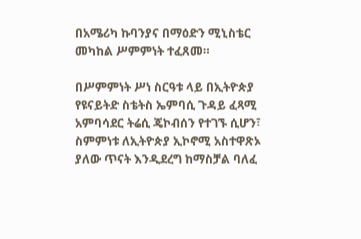በአሜሪካ ኩባንያና በማዕድን ሚኒስቴር መካከል ሥምምነት ተፈጸመ።

በሥምምነት ሥነ ስርዓቱ ላይ በኢትዮጵያ የዩናይትድ ስቴትስ ኤምባሲ ጉዳይ ፈጻሚ አምባሳደር ትሬሲ ጄኮብሰን የተገኙ ሲሆን፣ ስምምነቱ ለኢትዮጵያ ኢኮኖሚ አስተዋጽኦ ያለው ጥናት እንዲደረግ ከማስቻል ባለፈ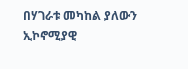በሃገራቱ መካከል ያለውን ኢኮኖሚያዊ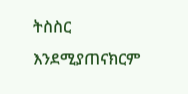ትስስር እንደሚያጠናክርም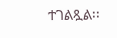ተገልጿል፡፡